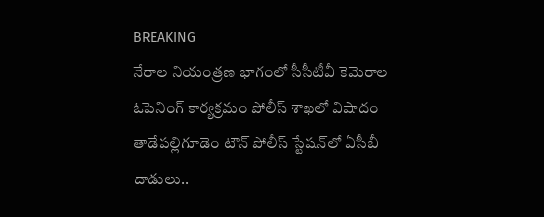BREAKING
నేరాల నియంత్రణ భాగంలో సీసీటీవీ కెమెరాల ఓపెనింగ్ కార్యక్రమం పోలీస్ శాఖలో విషాదం తాడేపల్లిగూడెం టౌన్ పోలీస్ స్టేషన్‌లో ఏసీబీ దాడులు..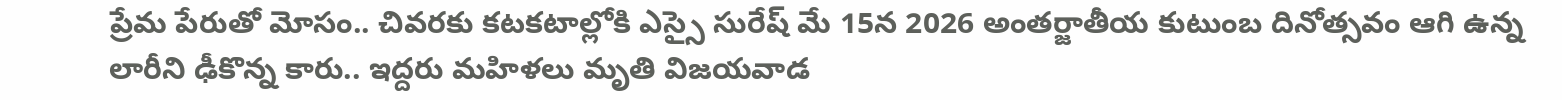ప్రేమ పేరుతో మోసం.. చివరకు కటకటాల్లోకి ఎస్సై సురేష్ మే 15న 2026 అంతర్జాతీయ కుటుంబ దినోత్సవం ఆగి ఉన్న లారీని ఢీకొన్న కారు.. ఇద్దరు మహిళలు మృతి విజయవాడ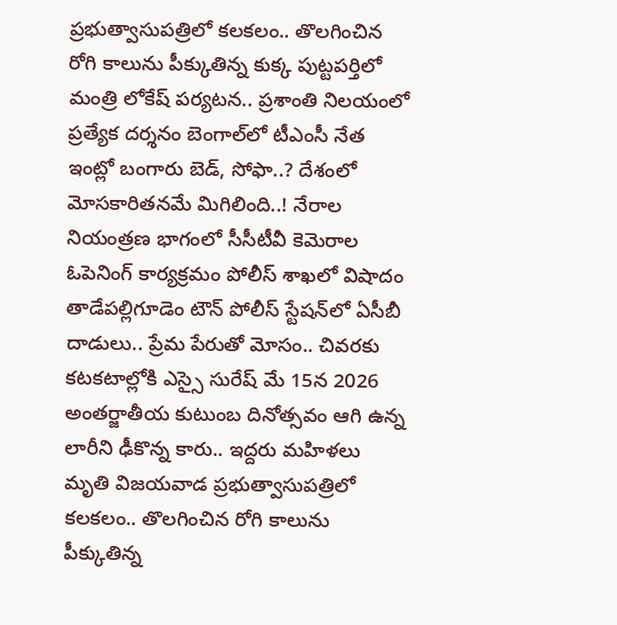ప్రభుత్వాసుపత్రిలో కలకలం.. తొలగించిన రోగి కాలును పీక్కుతిన్న కుక్క పుట్టపర్తిలో మంత్రి లోకేష్ పర్యటన.. ప్రశాంతి నిలయంలో ప్రత్యేక దర్శనం బెంగాల్‌లో టీఎంసీ నేత ఇంట్లో బంగారు బెడ్‌, సోఫా..? దేశంలో మోసకారితనమే మిగిలింది..! నేరాల నియంత్రణ భాగంలో సీసీటీవీ కెమెరాల ఓపెనింగ్ కార్యక్రమం పోలీస్ శాఖలో విషాదం తాడేపల్లిగూడెం టౌన్ పోలీస్ స్టేషన్‌లో ఏసీబీ దాడులు.. ప్రేమ పేరుతో మోసం.. చివరకు కటకటాల్లోకి ఎస్సై సురేష్ మే 15న 2026 అంతర్జాతీయ కుటుంబ దినోత్సవం ఆగి ఉన్న లారీని ఢీకొన్న కారు.. ఇద్దరు మహిళలు మృతి విజయవాడ ప్రభుత్వాసుపత్రిలో కలకలం.. తొలగించిన రోగి కాలును పీక్కుతిన్న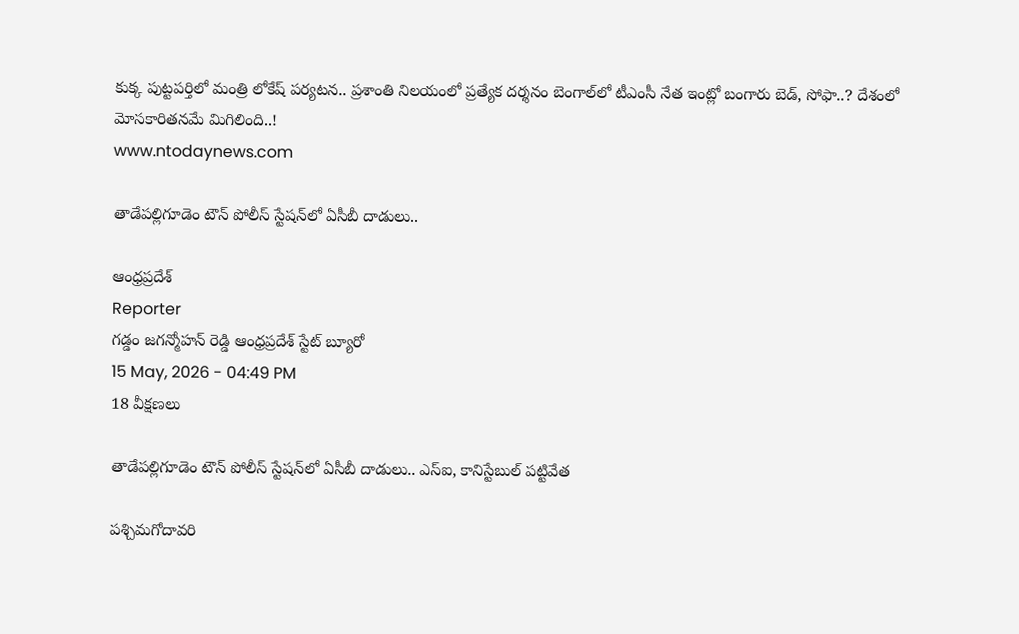కుక్క పుట్టపర్తిలో మంత్రి లోకేష్ పర్యటన.. ప్రశాంతి నిలయంలో ప్రత్యేక దర్శనం బెంగాల్‌లో టీఎంసీ నేత ఇంట్లో బంగారు బెడ్‌, సోఫా..? దేశంలో మోసకారితనమే మిగిలింది..!
www.ntodaynews.com

తాడేపల్లిగూడెం టౌన్ పోలీస్ స్టేషన్‌లో ఏసీబీ దాడులు..

ఆంధ్రప్రదేశ్
Reporter
గడ్డం జగన్మోహన్ రెడ్డి ఆంధ్రప్రదేశ్ స్టేట్ బ్యూరో
15 May, 2026 - 04:49 PM
18 వీక్షణలు

తాడేపల్లిగూడెం టౌన్ పోలీస్ స్టేషన్‌లో ఏసీబీ దాడులు.. ఎస్ఐ, కానిస్టేబుల్ పట్టివేత

పశ్చిమగోదావరి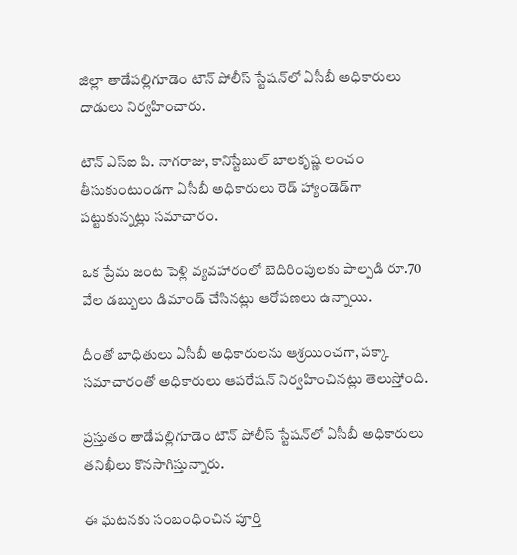జిల్లా తాడేపల్లిగూడెం టౌన్ పోలీస్ స్టేషన్‌లో ఏసీబీ అధికారులు దాడులు నిర్వహించారు.

టౌన్ ఎస్ఐ పి. నాగరాజు, కానిస్టేబుల్ బాలకృష్ణ లంచం తీసుకుంటుండగా ఏసీబీ అధికారులు రెడ్ హ్యాండెడ్‌గా పట్టుకున్నట్లు సమాచారం.

ఒక ప్రేమ జంట పెళ్లి వ్యవహారంలో బెదిరింపులకు పాల్పడి రూ.70 వేల డబ్బులు డిమాండ్ చేసినట్లు ఆరోపణలు ఉన్నాయి.

దీంతో బాధితులు ఏసీబీ అధికారులను ఆశ్రయించగా, పక్కా సమాచారంతో అధికారులు ఆపరేషన్ నిర్వహించినట్లు తెలుస్తోంది.

ప్రస్తుతం తాడేపల్లిగూడెం టౌన్ పోలీస్ స్టేషన్‌లో ఏసీబీ అధికారులు తనిఖీలు కొనసాగిస్తున్నారు.

ఈ ఘటనకు సంబంధించిన పూర్తి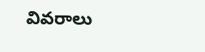వివరాలు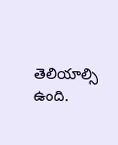తెలియాల్సి ఉంది.